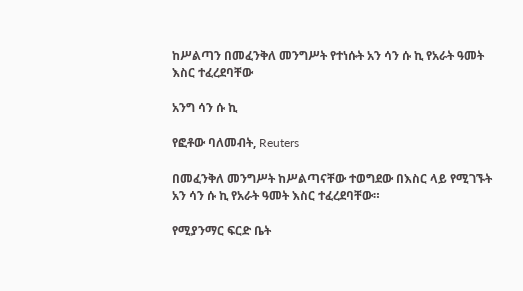ከሥልጣን በመፈንቅለ መንግሥት የተነሱት አን ሳን ሱ ኪ የአራት ዓመት እስር ተፈረደባቸው

አንግ ሳን ሱ ኪ

የፎቶው ባለመብት, Reuters

በመፈንቅለ መንግሥት ከሥልጣናቸው ተወግደው በእስር ላይ የሚገኙት አን ሳን ሱ ኪ የአራት ዓመት እስር ተፈረደባቸው።

የሚያንማር ፍርድ ቤት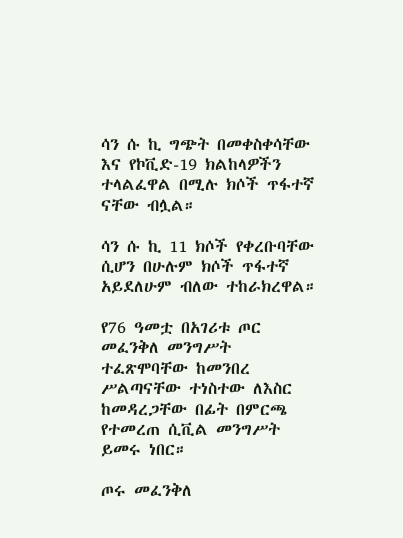ሳን ሱ ኪ ግጭት በመቀስቀሳቸው እና የኮቪድ-19 ክልከላዎችን ተላልፈዋል በሚሉ ክሶች ጥፋተኛ ናቸው ብሏል።

ሳን ሱ ኪ 11 ክሶች የቀረቡባቸው ሲሆን በሁሉም ክሶች ጥፋተኛ አይደለሁም ብለው ተከራክረዋል።

የ76 ዓመቷ በአገሪቱ ጦር መፈንቅለ መንግሥት ተፈጽሞባቸው ከመንበረ ሥልጣናቸው ተነስተው ለእስር ከመዳረጋቸው በፊት በምርጫ የተመረጠ ሲቪል መንግሥት ይመሩ ነበር።

ጦሩ መፈንቅለ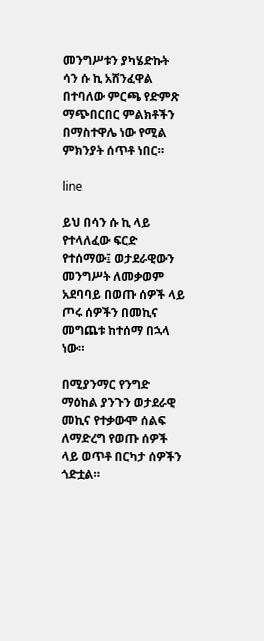መንግሥቱን ያካሄድኩት ሳን ሱ ኪ አሸንፈዋል በተባለው ምርጫ የድምጽ ማጭበርበር ምልክቶችን በማስተዋሌ ነው የሚል ምክንያት ሰጥቶ ነበር።

line

ይህ በሳን ሱ ኪ ላይ የተላለፈው ፍርድ የተሰማው፤ ወታደራዊውን መንግሥት ለመቃወም አደባባይ በወጡ ሰዎች ላይ ጦሩ ሰዎችን በመኪና መግጨቱ ከተሰማ በኋላ ነው።

በሚያንማር የንግድ ማዕከል ያንጉን ወታደራዊ መኪና የተቃውሞ ሰልፍ ለማድረግ የወጡ ሰዎች ላይ ወጥቶ በርካታ ሰዎችን ጎድቷል።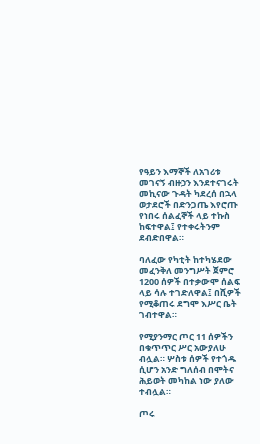የዓይን እማኞች ለአገሪቱ መገናኝ ብዙኃን እንደተናገሩት መኪናው ጉዳት ካደረሰ በኋላ ወታደሮች በድንጋጤ እየሮጡ የነበሩ ሰልፈኞች ላይ ተኩስ ከፍተዋል፤ የተቀሩትንም ደብድበዋል።

ባለፈው የካቲት ከተካሄደው መፈንቅለ መንግሥት ጀምሮ 1200 ሰዎች በተቃውሞ ሰልፍ ላይ ሳሉ ተገድለዋል፤ በሺዎች የሚቆጠሩ ደግሞ እሥር ቤት ገብተዋል።

የሚያንማር ጦር 11 ሰዎችን በቁጥጥር ሥር አውያለሁ ብሏል። ሦስቱ ሰዎች የተጎዱ ሲሆን አንድ ግለሰብ በሞትና ሕይወት መካከል ነው ያለው ተብሏል።

ጦሩ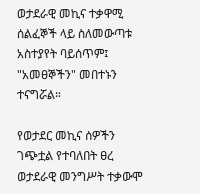ወታደራዊ መኪና ተቃዋሚ ሰልፈኞች ላይ ስለመውጣቱ አስተያየት ባይሰጥም፤ "አመፀኞችን" መበተኑን ተናግሯል።

የወታደር መኪና ሰዎችን ገጭቷል የተባለበት ፀረ ወታደራዊ መንግሥት ተቃውሞ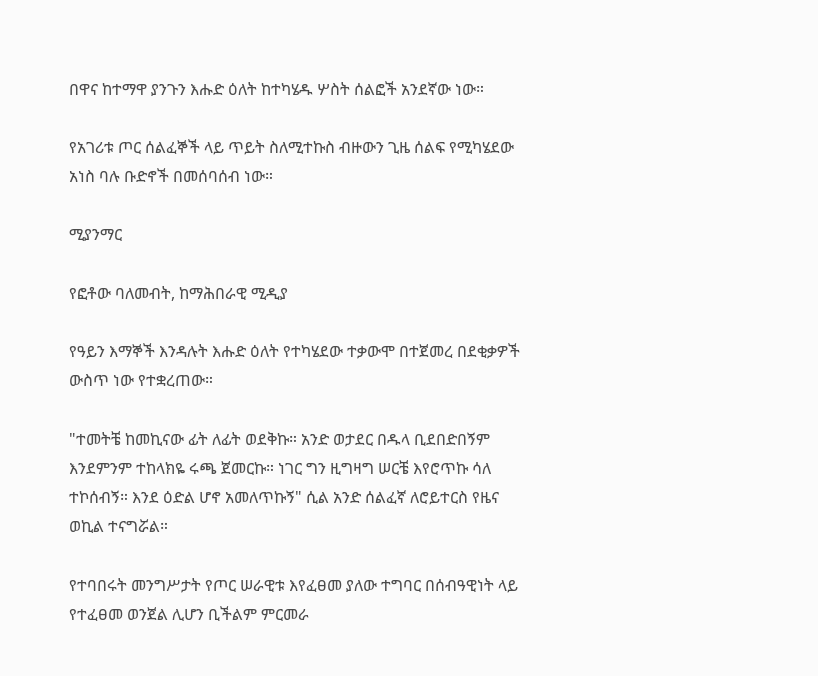በዋና ከተማዋ ያንጉን እሑድ ዕለት ከተካሄዱ ሦስት ሰልፎች አንደኛው ነው።

የአገሪቱ ጦር ሰልፈኞች ላይ ጥይት ስለሚተኩስ ብዙውን ጊዜ ሰልፍ የሚካሄደው አነስ ባሉ ቡድኖች በመሰባሰብ ነው።

ሚያንማር

የፎቶው ባለመብት, ከማሕበራዊ ሚዲያ

የዓይን እማኞች እንዳሉት እሑድ ዕለት የተካሄደው ተቃውሞ በተጀመረ በደቂቃዎች ውስጥ ነው የተቋረጠው።

"ተመትቼ ከመኪናው ፊት ለፊት ወደቅኩ። አንድ ወታደር በዱላ ቢደበድበኝም እንደምንም ተከላክዬ ሩጫ ጀመርኩ። ነገር ግን ዚግዛግ ሠርቼ እየሮጥኩ ሳለ ተኮሰብኝ። እንደ ዕድል ሆኖ አመለጥኩኝ" ሲል አንድ ሰልፈኛ ለሮይተርስ የዜና ወኪል ተናግሯል።

የተባበሩት መንግሥታት የጦር ሠራዊቱ እየፈፀመ ያለው ተግባር በሰብዓዊነት ላይ የተፈፀመ ወንጀል ሊሆን ቢችልም ምርመራ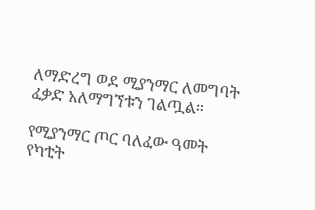ለማድረግ ወደ ሚያንማር ለመግባት ፈቃድ አለማግኘቱን ገልጧል።

የሚያንማር ጦር ባለፈው ዓመት የካቲት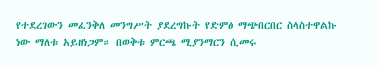የተደረገውን መፈንቅለ መንግሥት ያደረግኩት የድምፅ ማጭበርበር ስላስተዋልኩ ነው ማለቱ አይዘነጋም። በወቅቱ ምርጫ ሚያንማርን ሲመሩ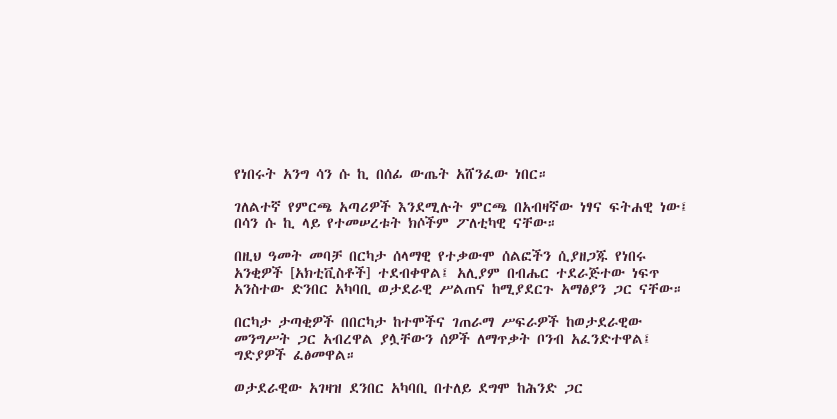የነበሩት አንግ ሳን ሱ ኪ በሰፊ ውጤት አሸንፈው ነበር።

ገለልተኛ የምርጫ አጣሪዎች እንደሚሉት ምርጫ በአብዛኛው ነፃና ፍትሐዊ ነው፤ በሳን ሱ ኪ ላይ የተመሠረቱት ክሶችም ፖለቲካዊ ናቸው።

በዚህ ዓመት መባቻ በርካታ ሰላማዊ የተቃውሞ ሰልፎችን ሲያዘጋጁ የነበሩ አንቂዎች [አክቲቪስቶች] ተደብቀዋል፤ አሊያም በብሔር ተደራጅተው ነፍጥ አንስተው ድንበር አካባቢ ወታደራዊ ሥልጠና ከሚያደርጉ አማፅያን ጋር ናቸው።

በርካታ ታጣቂዎች በበርካታ ከተሞችና ገጠራማ ሥፍራዎች ከወታደራዊው መንግሥት ጋር አብረዋል ያሏቸውን ሰዎች ለማጥቃት ቦንብ አፈንድተዋል፤ ግድያዎች ፈፅመዋል።

ወታደራዊው አገዛዝ ደንበር አካባቢ በተለይ ደግሞ ከሕንድ ጋር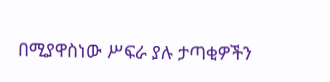በሚያዋስነው ሥፍራ ያሉ ታጣቂዎችን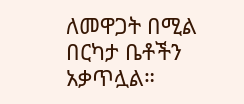ለመዋጋት በሚል በርካታ ቤቶችን አቃጥሏል።